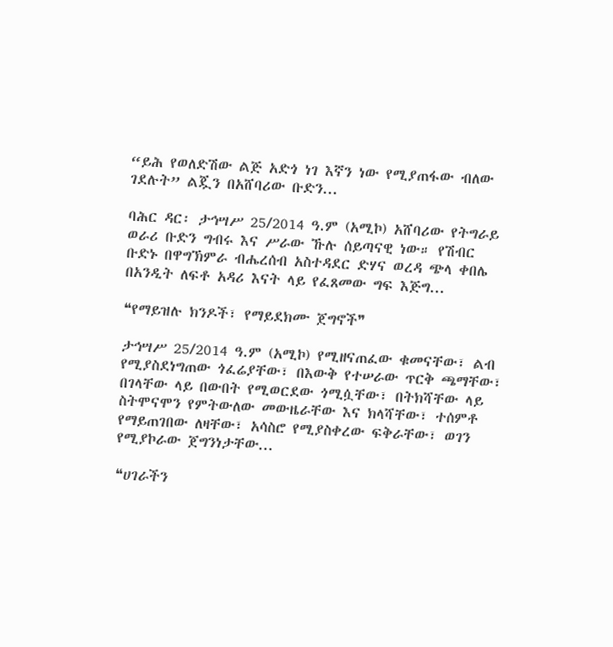“ይሕ የወለድሽው ልጅ አድጎ ነገ እኛን ነው የሚያጠፋው ብለው ገደሉት” ልጇን በአሸባሪው ቡድን...

ባሕር ዳር፡ ታኅሣሥ 25/2014 ዓ.ም (አሚኮ) አሸባሪው የትግራይ ወራሪ ቡድን ግብሩ እና ሥራው ኹሉ ሰይጣናዊ ነው። የሽብር ቡድኑ በዋግኽምራ ብሔረሰብ አስተዳደር ድሃና ወረዳ ጭላ ቀበሌ በአንዲት ለፍቶ አዳሪ እናት ላይ የፈጸመው ግፍ እጅግ...

❝የማይዝሉ ክንዶች፣ የማይደክሙ ጀግኖች❞

ታኅሣሥ 25/2014 ዓ.ም (አሚኮ) የሚዘናጠፈው ቁመናቸው፣ ልብ የሚያስደነግጠው ጎፈሬያቸው፣ በእውቅ የተሠራው ጥርቅ ጫማቸው፣ በገላቸው ላይ በውበት የሚወርደው ጎሚሷቸው፣ በትክሻቸው ላይ ስትሞናሞን የምትውለው መውዜራቸው እና ክላሻቸው፣ ተሰምቶ የማይጠገበው ለዛቸው፣ አሳስሮ የሚያስቀረው ፍቅራቸው፣ ወገን የሚያኮራው ጀግንነታቸው...

❝ሀገራችን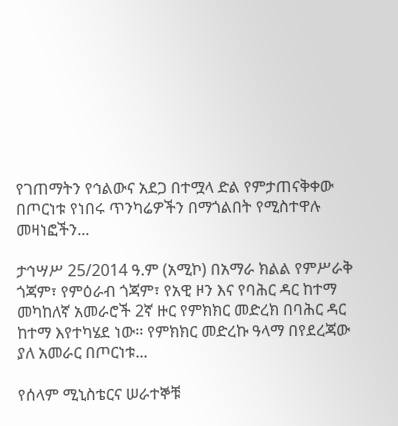የገጠማትን የኅልውና አደጋ በተሟላ ድል የምታጠናቅቀው በጦርነቱ የነበሩ ጥንካሬዎችን በማጎልበት የሚስተዋሉ መዛነፎችን...

ታኅሣሥ 25/2014 ዓ.ም (አሚኮ) በአማራ ክልል የምሥራቅ ጎጃም፣ የምዕራብ ጎጃም፣ የአዊ ዞን እና የባሕር ዳር ከተማ መካከለኛ አመራሮች 2ኛ ዙር የምክክር መድረክ በባሕር ዳር ከተማ እየተካሄደ ነው፡፡ የምክክር መድረኩ ዓላማ በየደረጃው ያለ አመራር በጦርነቱ...

የሰላም ሚኒስቴርና ሠራተኞቹ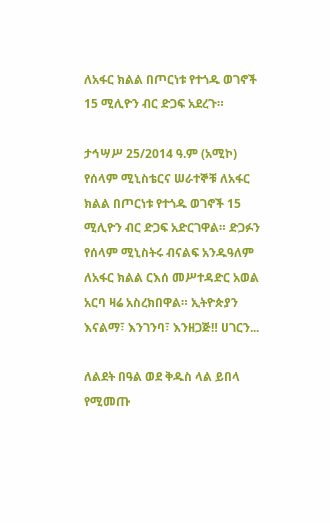ለአፋር ክልል በጦርነቱ የተጎዱ ወገኖች 15 ሚሊዮን ብር ድጋፍ አደረጉ።

ታኅሣሥ 25/2014 ዓ.ም (አሚኮ) የሰላም ሚኒስቴርና ሠራተኞቹ ለአፋር ክልል በጦርነቱ የተጎዱ ወገኖች 15 ሚሊዮን ብር ድጋፍ አድርገዋል። ድጋፉን የሰላም ሚኒስትሩ ብናልፍ አንዱዓለም ለአፋር ክልል ርእሰ መሥተዳድር አወል አርባ ዛሬ አስረክበዋል። ኢትዮጵያን እናልማ፣ እንገንባ፣ እንዘጋጅ‼ ሀገርን...

ለልደት በዓል ወደ ቅዱስ ላል ይበላ የሚመጡ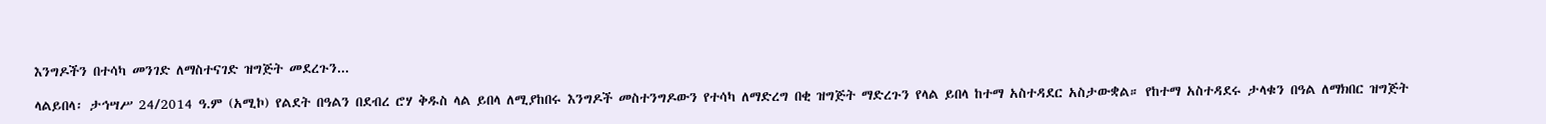እንግዶችን በተሳካ መንገድ ለማስተናገድ ዝግጅት መደረጉን...

ላልይበላ፡ ታኅሣሥ 24/2014 ዓ.ም (አሚኮ) የልደት በዓልን በደብረ ሮሃ ቅዱስ ላል ይበላ ለሚያከበሩ እንግዶች መስተንግዶውን የተሳካ ለማድረግ በቂ ዝግጅት ማድረጉን የላል ይበላ ከተማ አስተዳደር አስታውቋል። የከተማ አስተዳደሩ ታላቁን በዓል ለማክበር ዝግጅት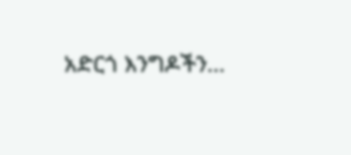አድርጎ እንግዶችን...